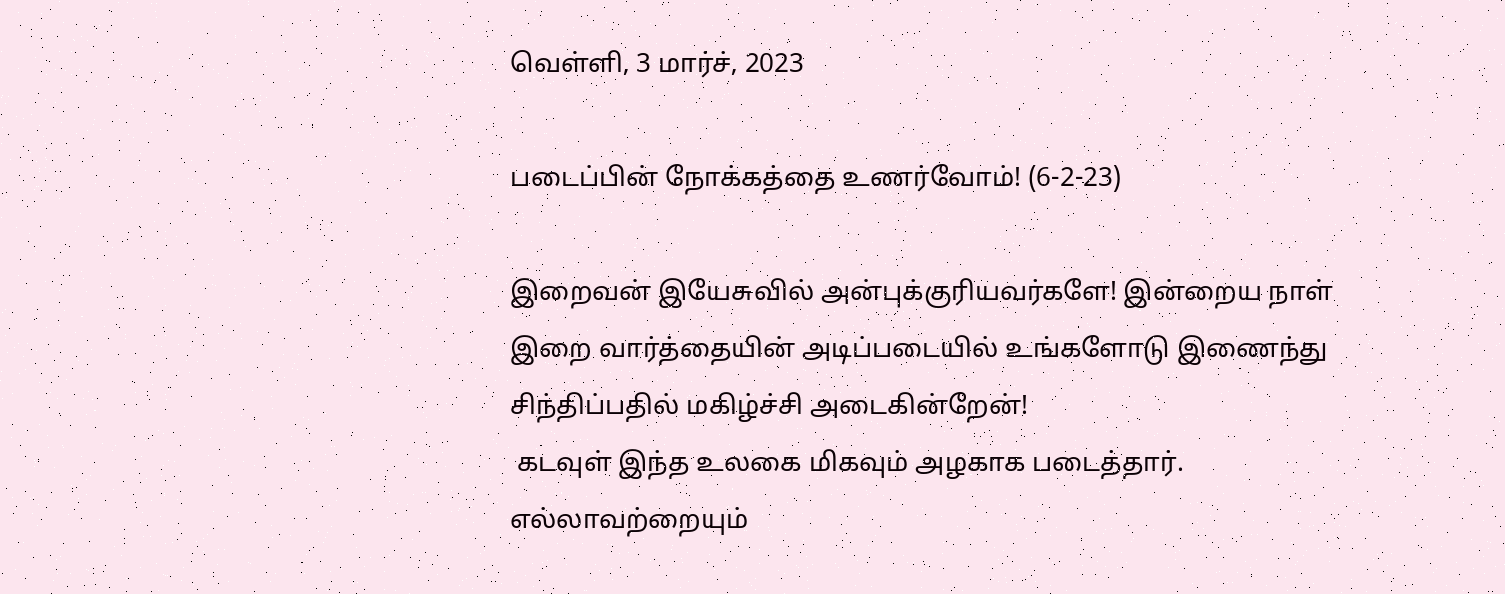வெள்ளி, 3 மார்ச், 2023

படைப்பின் நோக்கத்தை உணர்வோம்! (6-2-23)

இறைவன் இயேசுவில் அன்புக்குரியவர்களே! இன்றைய நாள் இறை வார்த்தையின் அடிப்படையில் உங்களோடு இணைந்து சிந்திப்பதில் மகிழ்ச்சி அடைகின்றேன்!
 கடவுள் இந்த உலகை மிகவும் அழகாக படைத்தார். எல்லாவற்றையும்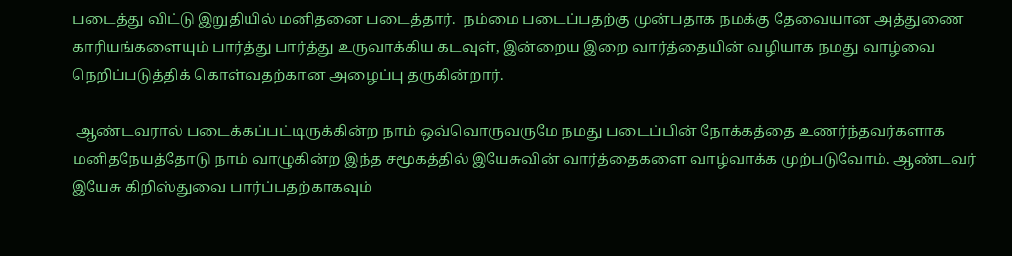படைத்து விட்டு இறுதியில் மனிதனை படைத்தார்.  நம்மை படைப்பதற்கு முன்பதாக நமக்கு தேவையான அத்துணை காரியங்களையும் பார்த்து பார்த்து உருவாக்கிய கடவுள், இன்றைய இறை வார்த்தையின் வழியாக நமது வாழ்வை நெறிப்படுத்திக் கொள்வதற்கான அழைப்பு தருகின்றார்.

 ஆண்டவரால் படைக்கப்பட்டிருக்கின்ற நாம் ஒவ்வொருவருமே நமது படைப்பின் நோக்கத்தை உணர்ந்தவர்களாக மனிதநேயத்தோடு நாம் வாழுகின்ற இந்த சமூகத்தில் இயேசுவின் வார்த்தைகளை வாழ்வாக்க முற்படுவோம். ஆண்டவர் இயேசு கிறிஸ்துவை பார்ப்பதற்காகவும்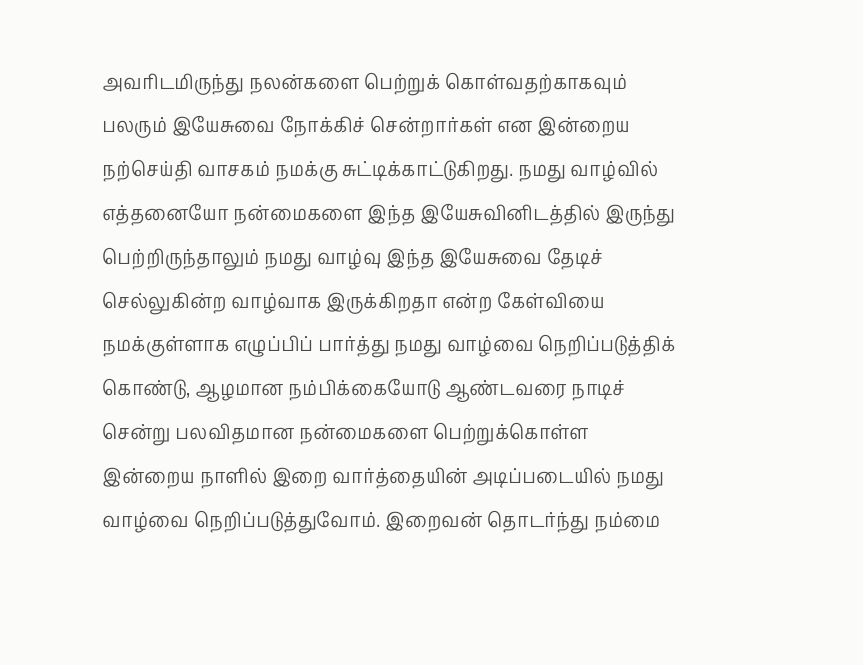அவரிடமிருந்து நலன்களை பெற்றுக் கொள்வதற்காகவும் பலரும் இயேசுவை நோக்கிச் சென்றார்கள் என இன்றைய நற்செய்தி வாசகம் நமக்கு சுட்டிக்காட்டுகிறது. நமது வாழ்வில் எத்தனையோ நன்மைகளை இந்த இயேசுவினிடத்தில் இருந்து பெற்றிருந்தாலும் நமது வாழ்வு இந்த இயேசுவை தேடிச் செல்லுகின்ற வாழ்வாக இருக்கிறதா என்ற கேள்வியை நமக்குள்ளாக எழுப்பிப் பார்த்து நமது வாழ்வை நெறிப்படுத்திக் கொண்டு, ஆழமான நம்பிக்கையோடு ஆண்டவரை நாடிச் சென்று பலவிதமான நன்மைகளை பெற்றுக்கொள்ள இன்றைய நாளில் இறை வார்த்தையின் அடிப்படையில் நமது வாழ்வை நெறிப்படுத்துவோம். இறைவன் தொடர்ந்து நம்மை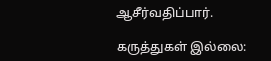ஆசீர்வதிப்பார்.

கருத்துகள் இல்லை: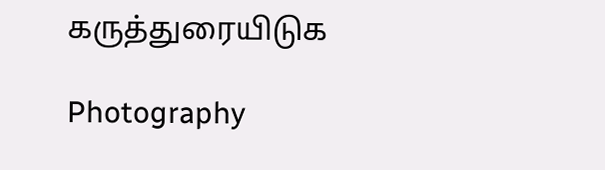கருத்துரையிடுக

Photography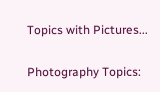Topics with Pictures...

Photography Topics: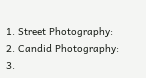1. Street Photography:  2. Candid Photography: 3.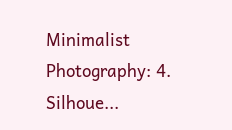Minimalist Photography: 4. Silhoue...